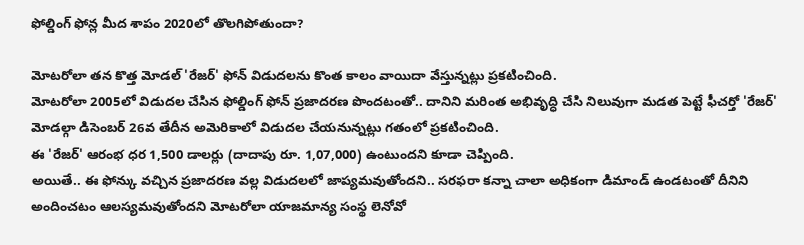ఫోల్డింగ్ ఫోన్ల మీద శాపం 2020లో తొలగిపోతుందా?

మోటరోలా తన కొత్త మోడల్ 'రేజర్' ఫోన్ విడుదలను కొంత కాలం వాయిదా వేస్తున్నట్లు ప్రకటించింది.
మోటరోలా 2005లో విడుదల చేసిన ఫోల్డింగ్ ఫోన్ ప్రజాదరణ పొందటంతో.. దానిని మరింత అభివృద్ధి చేసి నిలువుగా మడత పెట్టే ఫీచర్తో 'రేజర్' మోడల్గా డిసెంబర్ 26వ తేదీన అమెరికాలో విడుదల చేయనున్నట్లు గతంలో ప్రకటించింది.
ఈ 'రేజర్' ఆరంభ ధర 1,500 డాలర్లు (దాదాపు రూ. 1,07,000) ఉంటుందని కూడా చెప్పింది.
అయితే.. ఈ ఫోన్కు వచ్చిన ప్రజాదరణ వల్ల విడుదలలో జాప్యమవుతోందని.. సరఫరా కన్నా చాలా అధికంగా డిమాండ్ ఉండటంతో దీనిని అందించటం ఆలస్యమవుతోందని మోటరోలా యాజమాన్య సంస్థ లెనోవో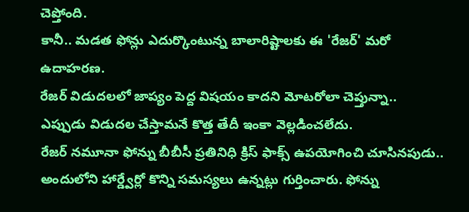చెప్తోంది.
కానీ.. మడత ఫోన్లు ఎదుర్కొంటున్న బాలారిష్టాలకు ఈ 'రేజర్' మరో ఉదాహరణ.
రేజర్ విడుదలలో జాప్యం పెద్ద విషయం కాదని మోటరోలా చెప్తున్నా.. ఎప్పుడు విడుదల చేస్తామనే కొత్త తేదీ ఇంకా వెల్లడించలేదు.
రేజర్ నమూనా ఫోన్ను బీబీసీ ప్రతినిధి క్రిస్ ఫాక్స్ ఉపయోగించి చూసినపుడు.. అందులోని హార్డ్వేర్లో కొన్ని సమస్యలు ఉన్నట్లు గుర్తించారు. ఫోన్ను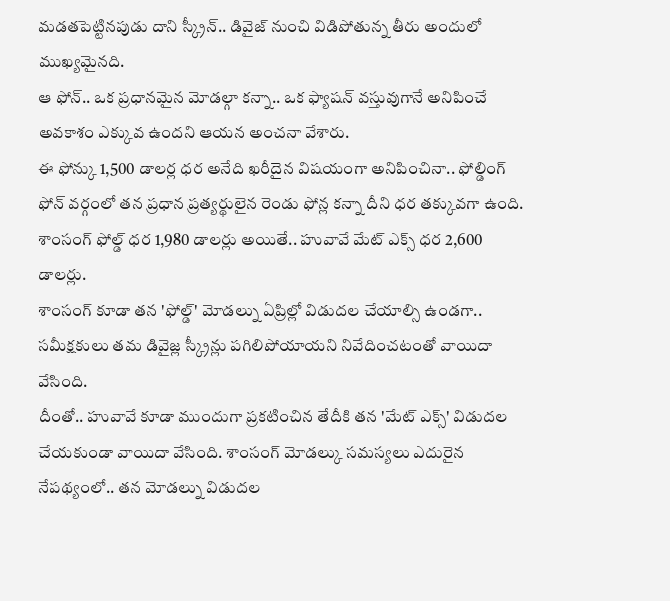మడతపెట్టినపుడు దాని స్క్రీన్.. డివైజ్ నుంచి విడిపోతున్న తీరు అందులో ముఖ్యమైనది.
ఆ ఫోన్.. ఒక ప్రధానమైన మోడల్గా కన్నా.. ఒక ఫ్యాషన్ వస్తువుగానే అనిపించే అవకాశం ఎక్కువ ఉందని ఆయన అంచనా వేశారు.
ఈ ఫోన్కు 1,500 డాలర్ల ధర అనేది ఖరీదైన విషయంగా అనిపించినా.. ఫోల్డింగ్ ఫోన్ వర్గంలో తన ప్రధాన ప్రత్యర్థులైన రెండు ఫోన్ల కన్నా దీని ధర తక్కువగా ఉంది.
శాంసంగ్ ఫోల్డ్ ధర 1,980 డాలర్లు అయితే.. హువావే మేట్ ఎక్స్ ధర 2,600 డాలర్లు.
శాంసంగ్ కూడా తన 'ఫోల్డ్' మోడల్ను ఏప్రిల్లో విడుదల చేయాల్సి ఉండగా.. సమీక్షకులు తమ డివైజ్ల స్క్రీన్లు పగిలిపోయాయని నివేదించటంతో వాయిదా వేసింది.
దీంతో.. హువావే కూడా ముందుగా ప్రకటించిన తేదీకి తన 'మేట్ ఎక్స్' విడుదల చేయకుండా వాయిదా వేసింది. శాంసంగ్ మోడల్కు సమస్యలు ఎదురైన నేపథ్యంలో.. తన మోడల్ను విడుదల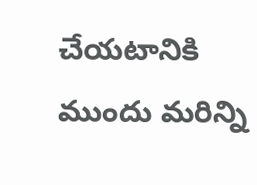చేయటానికి ముందు మరిన్ని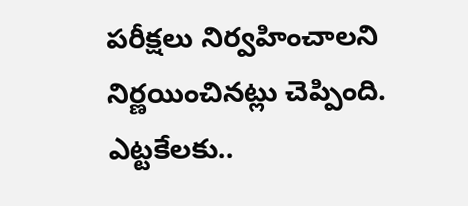పరీక్షలు నిర్వహించాలని నిర్ణయించినట్లు చెప్పింది.
ఎట్టకేలకు..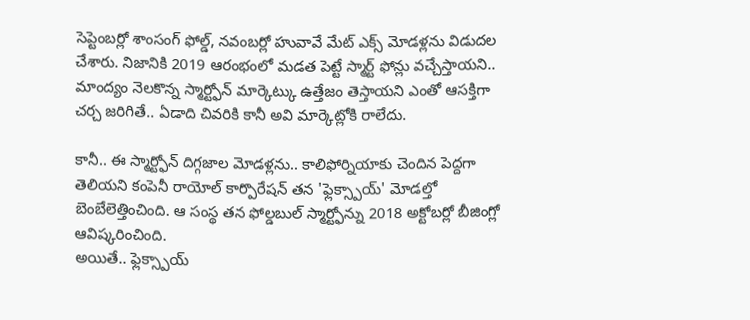సెప్టెంబర్లో శాంసంగ్ ఫోల్డ్, నవంబర్లో హువావే మేట్ ఎక్స్ మోడళ్లను విడుదల చేశారు. నిజానికి 2019 ఆరంభంలో మడత పెట్టే స్మార్ట్ ఫోన్లు వచ్చేస్తాయని.. మాంద్యం నెలకొన్న స్మార్ట్ఫోన్ మార్కెట్కు ఉత్తేజం తెస్తాయని ఎంతో ఆసక్తిగా చర్చ జరిగితే.. ఏడాది చివరికి కానీ అవి మార్కెట్లోకి రాలేదు.

కానీ.. ఈ స్మార్ట్ఫోన్ దిగ్గజాల మోడళ్లను.. కాలిఫోర్నియాకు చెందిన పెద్దగా తెలియని కంపెనీ రాయోల్ కార్పొరేషన్ తన 'ఫ్లెక్స్పాయ్' మోడల్తో బెంబేలెత్తించింది. ఆ సంస్థ తన ఫోల్డబుల్ స్మార్ట్ఫోన్ను 2018 అక్టోబర్లో బీజింగ్లో ఆవిష్కరించింది.
అయితే.. ఫ్లెక్స్పాయ్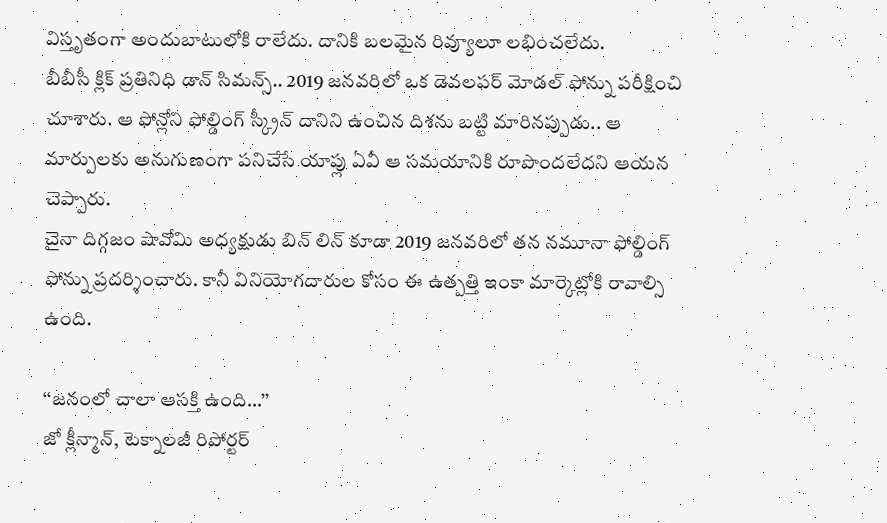విస్తృతంగా అందుబాటులోకి రాలేదు. దానికి బలమైన రివ్యూలూ లభించలేదు.
బీబీసీ క్లిక్ ప్రతినిధి డాన్ సిమన్స్.. 2019 జనవరిలో ఒక డెవలపర్ మోడల్ ఫోన్ను పరీక్షించి చూశారు. ఆ ఫోన్లోని ఫోల్డింగ్ స్క్రీన్ దానిని ఉంచిన దిశను బట్టి మారినప్పుడు.. ఆ మార్పులకు అనుగుణంగా పనిచేసే యాప్లు ఏవీ ఆ సమయానికి రూపొందలేదని ఆయన చెప్పారు.
చైనా దిగ్గజం షావోమి అధ్యక్షుడు బిన్ లిన్ కూడా 2019 జనవరిలో తన నమూనా ఫోల్డింగ్ ఫోన్ను ప్రదర్శించారు. కానీ వినియోగదారుల కోసం ఈ ఉత్పత్తి ఇంకా మార్కెట్లోకి రావాల్సి ఉంది.

‘‘జనంలో చాలా ఆసక్తి ఉంది...’’
జో క్లీన్మాన్, టెక్నాలజీ రిపోర్టర్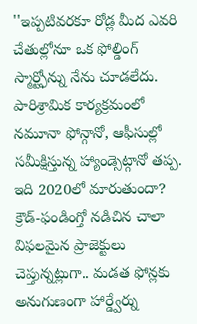''ఇప్పటివరకూ రోడ్ల మీద ఎవరి చేతుల్లోనూ ఒక ఫోల్డింగ్ స్మార్ట్ఫోన్ను నేను చూడలేదు. పారిశ్రామిక కార్యక్రమంలో నమూనా ఫోన్గానో, ఆఫీసుల్లో సమీక్షిస్తున్న హ్యాండ్సెట్గానో తప్ప.
ఇది 2020లో మారుతుందా?
క్రౌడ్-ఫండింగ్తో నడిచిన చాలా విఫలమైన ప్రాజెక్టులు చెప్తున్నట్లుగా.. మడత ఫోన్లకు అనుగుణంగా హార్డ్వేర్ను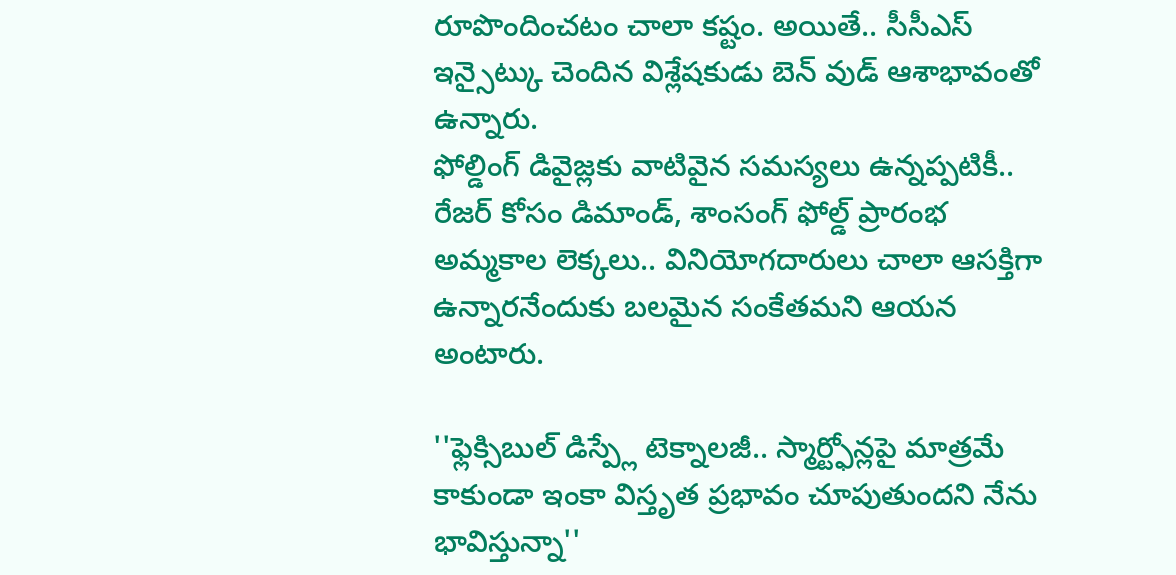రూపొందించటం చాలా కష్టం. అయితే.. సీసీఎస్ ఇన్సైట్కు చెందిన విశ్లేషకుడు బెన్ వుడ్ ఆశాభావంతో ఉన్నారు.
ఫోల్డింగ్ డివైజ్లకు వాటివైన సమస్యలు ఉన్నప్పటికీ.. రేజర్ కోసం డిమాండ్, శాంసంగ్ ఫోల్డ్ ప్రారంభ అమ్మకాల లెక్కలు.. వినియోగదారులు చాలా ఆసక్తిగా ఉన్నారనేందుకు బలమైన సంకేతమని ఆయన అంటారు.

''ఫ్లెక్సిబుల్ డిస్ప్లే టెక్నాలజీ.. స్మార్ట్ఫోన్లపై మాత్రమే కాకుండా ఇంకా విస్తృత ప్రభావం చూపుతుందని నేను భావిస్తున్నా''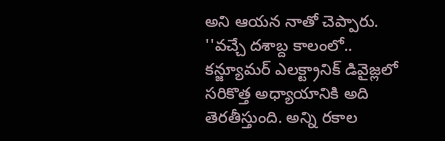అని ఆయన నాతో చెప్పారు.
''వచ్చే దశాబ్ద కాలంలో.. కన్జ్యూమర్ ఎలక్ట్రానిక్ డివైజ్లలో సరికొత్త అధ్యాయానికి అది తెరతీస్తుంది. అన్ని రకాల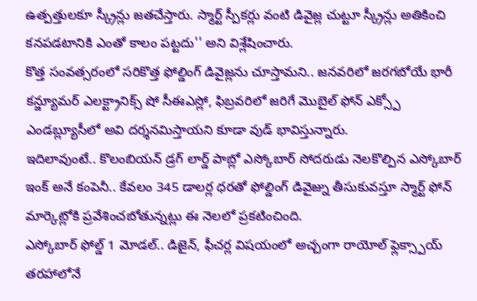ఉత్పత్తులకూ స్క్రీన్లు జతచేస్తారు. స్మార్ట్ స్పీకర్లు వంటి డివైజ్ల చుట్టూ స్క్రీన్లు అతికించి కనపడటానికి ఎంతో కాలం పట్టదు'' అని విశ్లేషించారు.
కొత్త సంవత్సరంలో సరికొత్త ఫోల్డింగ్ డివైజ్లను చూస్తామని.. జనవరిలో జరగబోయే భారీ కన్జ్యూమర్ ఎలక్ట్రానిక్స్ షో సీఈఎస్లో, ఫిబ్రవరిలో జరిగే మొబైల్ ఫోన్ ఎక్స్పో ఎండబ్ల్యూసీలో అవి దర్శనమిస్తాయని కూడా వుడ్ భావిస్తున్నారు.
ఇదిలావుంటే.. కొలంబియన్ డ్రగ్ లార్డ్ పాబ్లో ఎస్కోబార్ సోదరుడు నెలకొల్పిన ఎస్కోబార్ ఇంక్ అనే కంపెనీ.. కేవలం 345 డాలర్ల ధరతో ఫోల్డింగ్ డివైజ్ను తీసుకువస్తూ స్మార్ట్ ఫోన్ మార్కెట్లోకి ప్రవేశించబోతున్నట్లు ఈ నెలలో ప్రకటించింది.
ఎస్కోబార్ ఫోల్డ్ 1 మోడల్.. డిజైన్, ఫీచర్ల విషయంలో అచ్చంగా రాయోల్ ఫ్లెక్స్పాయ్ తరహాలోనే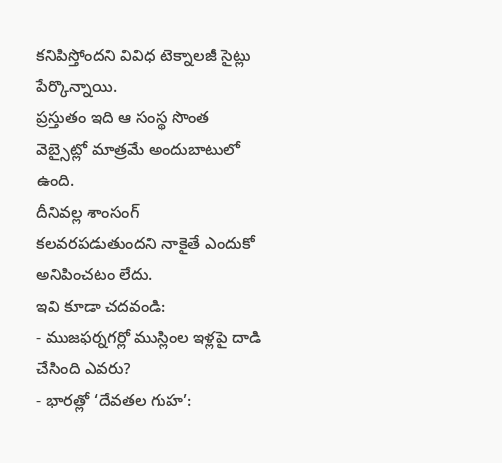కనిపిస్తోందని వివిధ టెక్నాలజీ సైట్లు పేర్కొన్నాయి.
ప్రస్తుతం ఇది ఆ సంస్థ సొంత వెబ్సైట్లో మాత్రమే అందుబాటులో ఉంది.
దీనివల్ల శాంసంగ్ కలవరపడుతుందని నాకైతే ఎందుకో అనిపించటం లేదు.
ఇవి కూడా చదవండి:
- ముజఫర్నగర్లో ముస్లింల ఇళ్లపై దాడి చేసింది ఎవరు?
- భారత్లో ‘దేవతల గుహ’: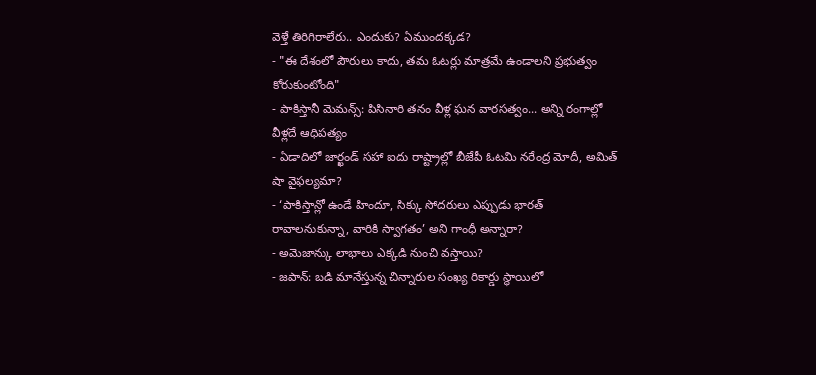వెళ్తే తిరిగిరాలేరు.. ఎందుకు? ఏముందక్కడ?
- "ఈ దేశంలో పౌరులు కాదు, తమ ఓటర్లు మాత్రమే ఉండాలని ప్రభుత్వం కోరుకుంటోంది"
- పాకిస్తానీ మెమన్స్: పిసినారి తనం వీళ్ల ఘన వారసత్వం... అన్ని రంగాల్లో వీళ్లదే ఆధిపత్యం
- ఏడాదిలో జార్ఖండ్ సహా ఐదు రాష్ట్రాల్లో బీజేపీ ఓటమి నరేంద్ర మోదీ, అమిత్ షా వైఫల్యమా?
- ‘పాకిస్తాన్లో ఉండే హిందూ, సిక్కు సోదరులు ఎప్పుడు భారత్ రావాలనుకున్నా, వారికి స్వాగతం’ అని గాంధీ అన్నారా?
- అమెజాన్కు లాభాలు ఎక్కడి నుంచి వస్తాయి?
- జపాన్: బడి మానేస్తున్న చిన్నారుల సంఖ్య రికార్డు స్థాయిలో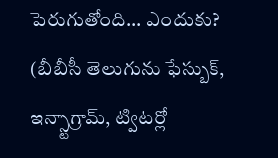పెరుగుతోంది... ఎందుకు?
(బీబీసీ తెలుగును ఫేస్బుక్, ఇన్స్టాగ్రామ్, ట్విటర్లో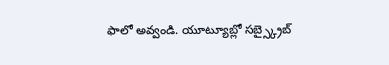ఫాలో అవ్వండి. యూట్యూబ్లో సబ్స్క్రైబ్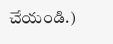చేయండి.)